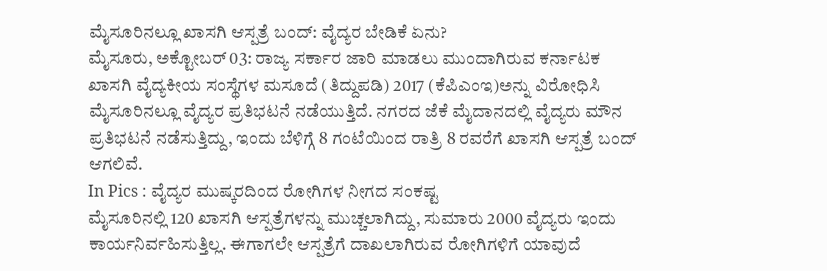ಮೈಸೂರಿನಲ್ಲೂ ಖಾಸಗಿ ಆಸ್ಪತ್ರೆ ಬಂದ್: ವೈದ್ಯರ ಬೇಡಿಕೆ ಏನು?
ಮೈಸೂರು, ಅಕ್ಟೋಬರ್ 03: ರಾಜ್ಯ ಸರ್ಕಾರ ಜಾರಿ ಮಾಡಲು ಮುಂದಾಗಿರುವ ಕರ್ನಾಟಕ ಖಾಸಗಿ ವೈದ್ಯಕೀಯ ಸಂಸ್ಥೆಗಳ ಮಸೂದೆ (ತಿದ್ದುಪಡಿ) 2017 (ಕೆಪಿಎಂಇ)ಅನ್ನು ವಿರೋಧಿಸಿ ಮೈಸೂರಿನಲ್ಲೂ ವೈದ್ಯರ ಪ್ರತಿಭಟನೆ ನಡೆಯುತ್ತಿದೆ. ನಗರದ ಜೆಕೆ ಮೈದಾನದಲ್ಲಿ ವೈದ್ಯರು ಮೌನ ಪ್ರತಿಭಟನೆ ನಡೆಸುತ್ತಿದ್ದು, ಇಂದು ಬೆಳಿಗ್ಗೆ 8 ಗಂಟೆಯಿಂದ ರಾತ್ರಿ 8 ರವರೆಗೆ ಖಾಸಗಿ ಆಸ್ಪತ್ರೆ ಬಂದ್ ಆಗಲಿವೆ.
In Pics : ವೈದ್ಯರ ಮುಷ್ಕರದಿಂದ ರೋಗಿಗಳ ನೀಗದ ಸಂಕಷ್ಟ
ಮೈಸೂರಿನಲ್ಲಿ 120 ಖಾಸಗಿ ಆಸ್ಪತ್ರೆಗಳನ್ನು ಮುಚ್ಚಲಾಗಿದ್ದು, ಸುಮಾರು 2000 ವೈದ್ಯರು ಇಂದು ಕಾರ್ಯನಿರ್ವಹಿಸುತ್ತಿಲ್ಲ. ಈಗಾಗಲೇ ಆಸ್ಪತ್ರೆಗೆ ದಾಖಲಾಗಿರುವ ರೋಗಿಗಳಿಗೆ ಯಾವುದೆ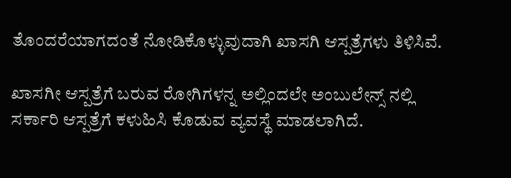ತೊಂದರೆಯಾಗದಂತೆ ನೋಡಿಕೊಳ್ಳುವುದಾಗಿ ಖಾಸಗಿ ಆಸ್ಪತ್ರೆಗಳು ತಿಳಿಸಿವೆ.

ಖಾಸಗೀ ಆಸ್ಪತ್ರೆಗೆ ಬರುವ ರೋಗಿಗಳನ್ನ ಅಲ್ಲಿಂದಲೇ ಅಂಬುಲೇನ್ಸ್ ನಲ್ಲಿ ಸರ್ಕಾರಿ ಆಸ್ಪತ್ರೆಗೆ ಕಳುಹಿಸಿ ಕೊಡುವ ವ್ಯವಸ್ಥೆ ಮಾಡಲಾಗಿದೆ.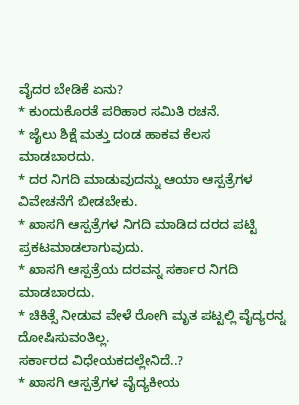ವೈದರ ಬೇಡಿಕೆ ಏನು?
* ಕುಂದುಕೊರತೆ ಪರಿಹಾರ ಸಮಿತಿ ರಚನೆ.
* ಜೈಲು ಶಿಕ್ಷೆ ಮತ್ತು ದಂಡ ಹಾಕವ ಕೆಲಸ ಮಾಡಬಾರದು.
* ದರ ನಿಗದಿ ಮಾಡುವುದನ್ನು ಆಯಾ ಆಸ್ಪತ್ರೆಗಳ ವಿವೇಚನೆಗೆ ಬೀಡಬೇಕು.
* ಖಾಸಗಿ ಆಸ್ಪತ್ರೆಗಳ ನಿಗದಿ ಮಾಡಿದ ದರದ ಪಟ್ಟಿ ಪ್ರಕಟಮಾಡಲಾಗುವುದು.
* ಖಾಸಗಿ ಆಸ್ಪತ್ರೆಯ ದರವನ್ನ ಸರ್ಕಾರ ನಿಗದಿ ಮಾಡಬಾರದು.
* ಚಿಕಿತ್ಸೆ ನೀಡುವ ವೇಳೆ ರೋಗಿ ಮೃತ ಪಟ್ಟಲ್ಲಿ ವೈದ್ಯರನ್ನ ದೋಷಿಸುವಂತಿಲ್ಲ.
ಸರ್ಕಾರದ ವಿಧೇಯಕದಲ್ಲೇನಿದೆ..?
* ಖಾಸಗಿ ಆಸ್ಪತ್ರೆಗಳ ವೈದ್ಯಕೀಯ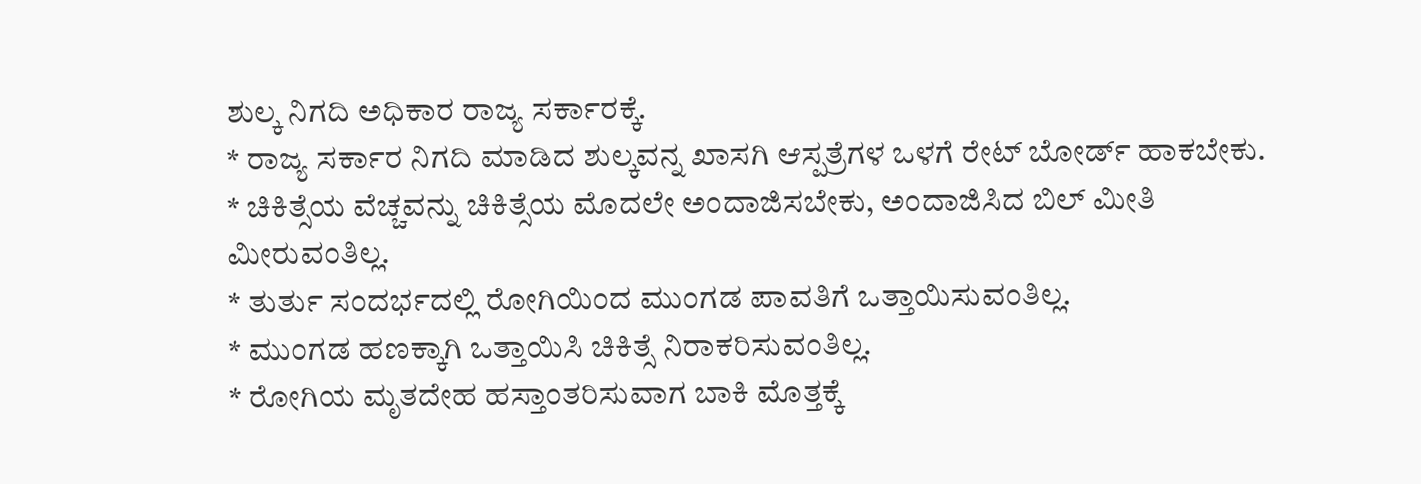ಶುಲ್ಕ ನಿಗದಿ ಅಧಿಕಾರ ರಾಜ್ಯ ಸರ್ಕಾರಕ್ಕೆ.
* ರಾಜ್ಯ ಸರ್ಕಾರ ನಿಗದಿ ಮಾಡಿದ ಶುಲ್ಕವನ್ನ ಖಾಸಗಿ ಆಸ್ಪತ್ರೆಗಳ ಒಳಗೆ ರೇಟ್ ಬೋರ್ಡ್ ಹಾಕಬೇಕು.
* ಚಿಕಿತ್ಸೆಯ ವೆಚ್ಚವನ್ನು ಚಿಕಿತ್ಸೆಯ ಮೊದಲೇ ಅಂದಾಜಿಸಬೇಕು, ಅಂದಾಜಿಸಿದ ಬಿಲ್ ಮೀತಿ ಮೀರುವಂತಿಲ್ಲ.
* ತುರ್ತು ಸಂದರ್ಭದಲ್ಲಿ ರೋಗಿಯಿಂದ ಮುಂಗಡ ಪಾವತಿಗೆ ಒತ್ತಾಯಿಸುವಂತಿಲ್ಲ.
* ಮುಂಗಡ ಹಣಕ್ಕಾಗಿ ಒತ್ತಾಯಿಸಿ ಚಿಕಿತ್ಸೆ ನಿರಾಕರಿಸುವಂತಿಲ್ಲ.
* ರೋಗಿಯ ಮೃತದೇಹ ಹಸ್ತಾಂತರಿಸುವಾಗ ಬಾಕಿ ಮೊತ್ತಕ್ಕೆ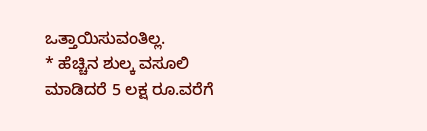ಒತ್ತಾಯಿಸುವಂತಿಲ್ಲ.
* ಹೆಚ್ಚಿನ ಶುಲ್ಕ ವಸೂಲಿ ಮಾಡಿದರೆ 5 ಲಕ್ಷ ರೂ.ವರೆಗೆ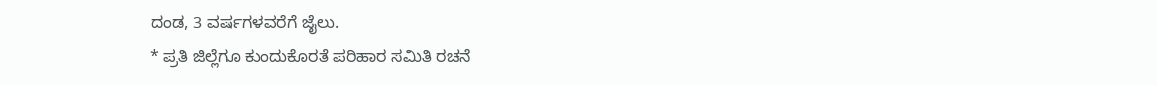ದಂಡ, 3 ವರ್ಷಗಳವರೆಗೆ ಜೈಲು.
* ಪ್ರತಿ ಜಿಲ್ಲೆಗೂ ಕುಂದುಕೊರತೆ ಪರಿಹಾರ ಸಮಿತಿ ರಚನೆ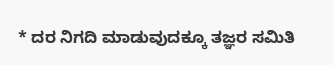* ದರ ನಿಗದಿ ಮಾಡುವುದಕ್ಕೂ ತಜ್ಞರ ಸಮಿತಿ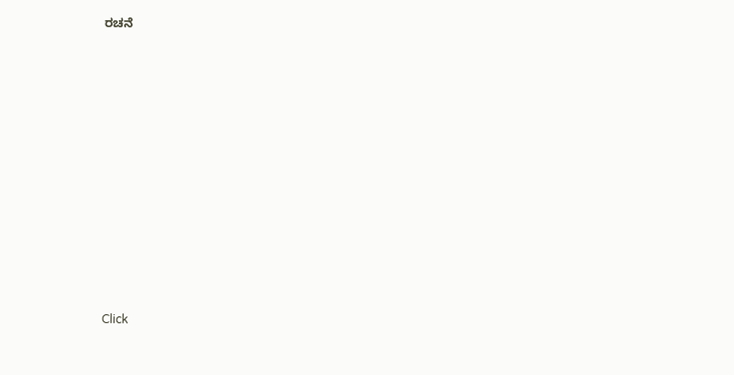ರಚನೆ












Click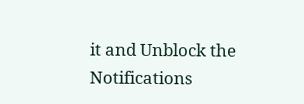it and Unblock the Notifications